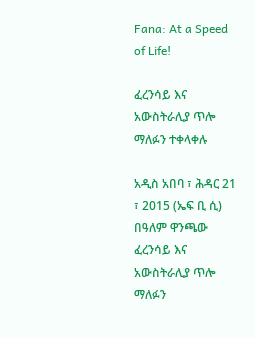Fana: At a Speed of Life!

ፈረንሳይ እና አውስትራሊያ ጥሎ ማለፉን ተቀላቀሉ

አዲስ አበባ ፣ ሕዳር 21 ፣ 2015 (ኤፍ ቢ ሲ) በዓለም ዋንጫው ፈረንሳይ እና አውስትራሊያ ጥሎ ማለፉን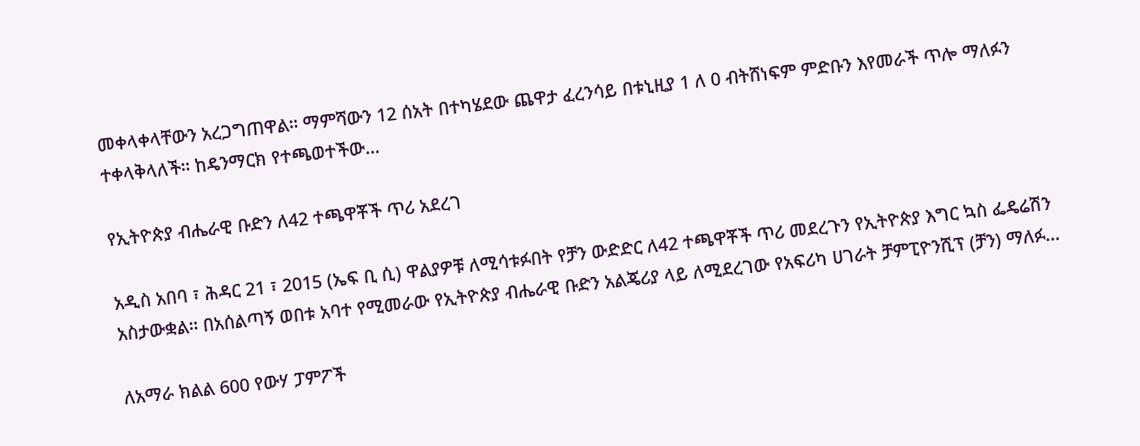መቀላቀላቸውን አረጋግጠዋል። ማምሻውን 12 ሰአት በተካሄደው ጨዋታ ፈረንሳይ በቱኒዚያ 1 ለ 0 ብትሸነፍም ምድቡን እየመራች ጥሎ ማለፉን ተቀላቅላለች። ከዴንማርክ የተጫወተችው…

የኢትዮጵያ ብሔራዊ ቡድን ለ42 ተጫዋቾች ጥሪ አደረገ

አዲስ አበባ ፣ ሕዳር 21 ፣ 2015 (ኤፍ ቢ ሲ) ዋልያዎቹ ለሚሳቱፉበት የቻን ውድድር ለ42 ተጫዋቾች ጥሪ መደረጉን የኢትዮጵያ እግር ኳስ ፌዴሬሽን አስታውቋል። በአሰልጣኝ ወበቱ አባተ የሚመራው የኢትዮጵያ ብሔራዊ ቡድን አልጄሪያ ላይ ለሚደረገው የአፍሪካ ሀገራት ቻምፒዮንሺፕ (ቻን) ማለፉ…

ለአማራ ክልል 600 የውሃ ፓምፖች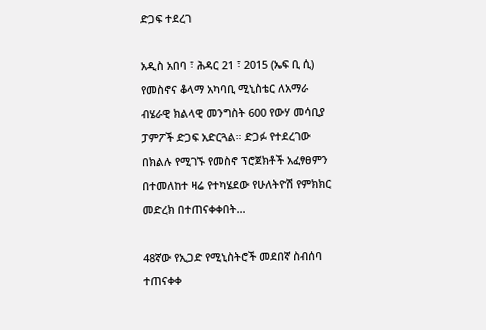ድጋፍ ተደረገ

አዲስ አበባ ፣ ሕዳር 21 ፣ 2015 (ኤፍ ቢ ሲ) የመስኖና ቆላማ አካባቢ ሚኒስቴር ለአማራ ብሄራዊ ክልላዊ መንግስት 600 የውሃ መሳቢያ ፓምፖች ድጋፍ አድርጓል። ድጋፉ የተደረገው በክልሉ የሚገኙ የመስኖ ፕሮጀክቶች አፈፃፀምን በተመለከተ ዛሬ የተካሄደው የሁለትዮሽ የምክክር መድረክ በተጠናቀቀበት…

48ኛው የኢጋድ የሚኒስትሮች መደበኛ ስብሰባ ተጠናቀቀ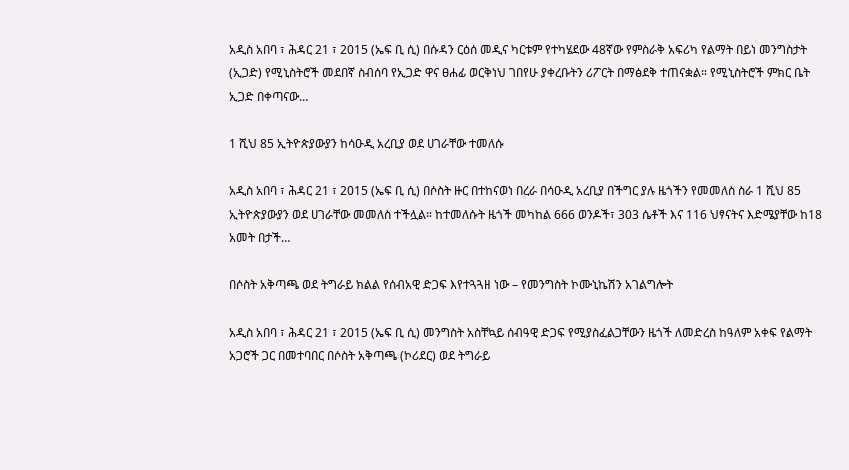አዲስ አበባ ፣ ሕዳር 21 ፣ 2015 (ኤፍ ቢ ሲ) በሱዳን ርዕሰ መዲና ካርቱም የተካሄደው 48ኛው የምስራቅ አፍሪካ የልማት በይነ መንግስታት (ኢጋድ) የሚኒስትሮች መደበኛ ስብሰባ የኢጋድ ዋና ፀሐፊ ወርቅነህ ገበየሁ ያቀረቡትን ሪፖርት በማፅደቅ ተጠናቋል። የሚኒስትሮች ምክር ቤት ኢጋድ በቀጣናው…

1 ሺህ 85 ኢትዮጵያውያን ከሳዑዲ አረቢያ ወደ ሀገራቸው ተመለሱ

አዲስ አበባ ፣ ሕዳር 21 ፣ 2015 (ኤፍ ቢ ሲ) በሶስት ዙር በተከናወነ በረራ በሳዑዲ አረቢያ በችግር ያሉ ዜጎችን የመመለስ ስራ 1 ሺህ 85 ኢትዮጵያውያን ወደ ሀገራቸው መመለስ ተችሏል። ከተመለሱት ዜጎች መካከል 666 ወንዶች፣ 303 ሴቶች እና 116 ህፃናትና እድሜያቸው ከ18 አመት በታች…

በሶስት አቅጣጫ ወደ ትግራይ ክልል የሰብአዊ ድጋፍ እየተጓጓዘ ነው – የመንግስት ኮሙኒኬሽን አገልግሎት

አዲስ አበባ ፣ ሕዳር 21 ፣ 2015 (ኤፍ ቢ ሲ) መንግስት አስቸኳይ ሰብዓዊ ድጋፍ የሚያስፈልጋቸውን ዜጎች ለመድረስ ከዓለም አቀፍ የልማት አጋሮች ጋር በመተባበር በሶስት አቅጣጫ (ኮሪደር) ወደ ትግራይ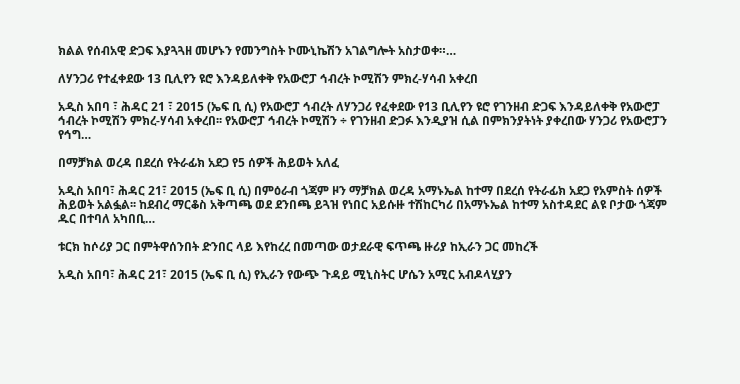ክልል የሰብአዊ ድጋፍ እያጓጓዘ መሆኑን የመንግስት ኮሙኒኬሽን አገልግሎት አስታወቀ።…

ለሃንጋሪ የተፈቀደው 13 ቢሊየን ዩሮ እንዳይለቀቅ የአውሮፓ ኅብረት ኮሚሽን ምክረ-ሃሳብ አቀረበ

አዲስ አበባ ፣ ሕዳር 21 ፣ 2015 (ኤፍ ቢ ሲ) የአውሮፓ ኅብረት ለሃንጋሪ የፈቀደው የ13 ቢሊየን ዩሮ የገንዘብ ድጋፍ እንዳይለቀቅ የአውሮፓ ኅብረት ኮሚሽን ምክረ-ሃሳብ አቀረበ፡፡ የአውሮፓ ኅብረት ኮሚሽን ÷ የገንዘብ ድጋፉ እንዲያዝ ሲል በምክንያትነት ያቀረበው ሃንጋሪ የአውሮፓን የኅግ…

በማቻክል ወረዳ በደረሰ የትራፊክ አደጋ የ5 ሰዎች ሕይወት አለፈ

አዲስ አበባ፣ ሕዳር 21፣ 2015 (ኤፍ ቢ ሲ) በምዕራብ ጎጃም ዞን ማቻክል ወረዳ አማኑኤል ከተማ በደረሰ የትራፊክ አደጋ የአምስት ሰዎች ሕይወት አልፏል፡፡ ከደብረ ማርቆስ አቅጣጫ ወደ ደንበጫ ይጓዝ የነበር አይሱዙ ተሽከርካሪ በአማኑኤል ከተማ አስተዳደር ልዩ ቦታው ጎጃም ዱር በተባለ አካበቢ…

ቱርክ ከሶሪያ ጋር በምትዋሰንበት ድንበር ላይ እየከረረ በመጣው ወታደራዊ ፍጥጫ ዙሪያ ከኢራን ጋር መከረች

አዲስ አበባ፣ ሕዳር 21፣ 2015 (ኤፍ ቢ ሲ) የኢራን የውጭ ጉዳይ ሚኒስትር ሆሴን አሚር አብዶላሂያን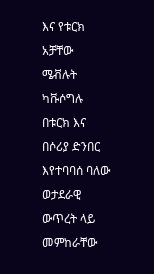እና የቱርክ አቻቸው ሜቭሉት ካቩሶግሉ በቱርክ እና በሶሪያ ድንበር እየተባባሰ ባለው ወታደራዊ ውጥረት ላይ መምከራቸው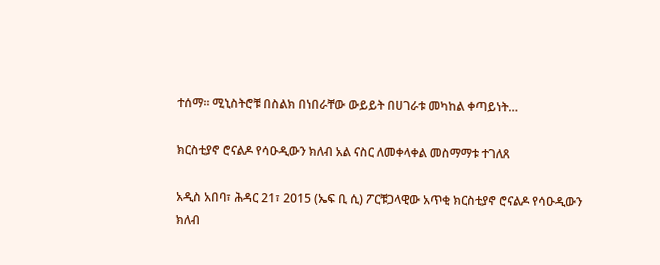ተሰማ፡፡ ሚኒስትሮቹ በስልክ በነበራቸው ውይይት በሀገራቱ መካከል ቀጣይነት…

ክርስቲያኖ ሮናልዶ የሳዑዲውን ክለብ አል ናስር ለመቀላቀል መስማማቱ ተገለጸ

አዲስ አበባ፣ ሕዳር 21፣ 2015 (ኤፍ ቢ ሲ) ፖርቹጋላዊው አጥቂ ክርስቲያኖ ሮናልዶ የሳዑዲውን ክለብ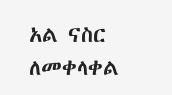አል ናስር ለመቀላቀል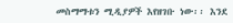መስማማቱን ሚዲያዎች እየዘገቡ ነው፡፡ እንደ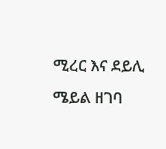ሚረር እና ደይሊ ሜይል ዘገባ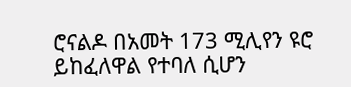ሮናልዶ በአመት 173 ሚሊየን ዩሮ ይከፈለዋል የተባለ ሲሆን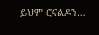ይህም ሮናልዶን…